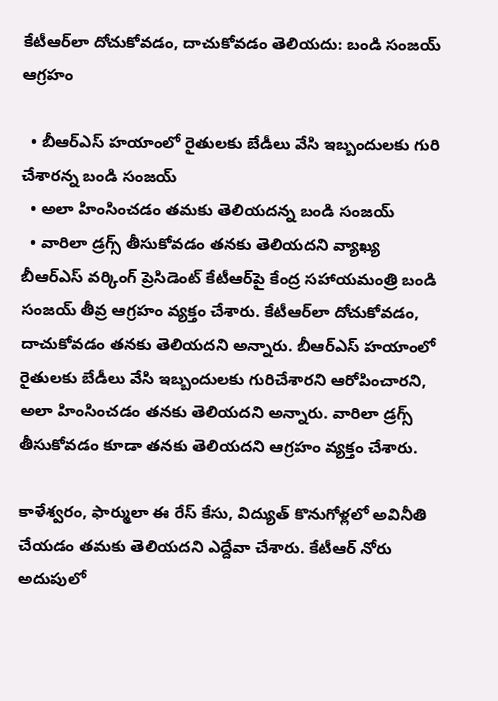కేటీఆర్‌లా దోచుకోవడం, దాచుకోవడం తెలియదు: బండి సంజయ్ ఆగ్రహం

  • బీఆర్ఎస్ హయాంలో రైతులకు బేడీలు వేసి ఇబ్బందులకు గురి చేశారన్న బండి సంజయ్
  • అలా హింసించడం తమకు తెలియదన్న బండి సంజయ్
  • వారిలా డ్రగ్స్ తీసుకోవడం తనకు తెలియదని వ్యాఖ్య
బీఆర్ఎస్ వర్కింగ్ ప్రెసిడెంట్ కేటీఆర్‌పై కేంద్ర సహాయమంత్రి బండి సంజయ్ తీవ్ర ఆగ్రహం వ్యక్తం చేశారు. కేటీఆర్‌లా దోచుకోవడం, దాచుకోవడం తనకు తెలియదని అన్నారు. బీఆర్ఎస్ హయాంలో రైతులకు బేడీలు వేసి ఇబ్బందులకు గురిచేశారని ఆరోపించారని, అలా హింసించడం తనకు తెలియదని అన్నారు. వారిలా డ్రగ్స్ తీసుకోవడం కూడా తనకు తెలియదని ఆగ్రహం వ్యక్తం చేశారు.

కాళేశ్వరం, ఫార్ములా ఈ రేస్ కేసు, విద్యుత్ కొనుగోళ్లలో అవినీతి చేయడం తమకు తెలియదని ఎద్దేవా చేశారు. కేటీఆర్ నోరు అదుపులో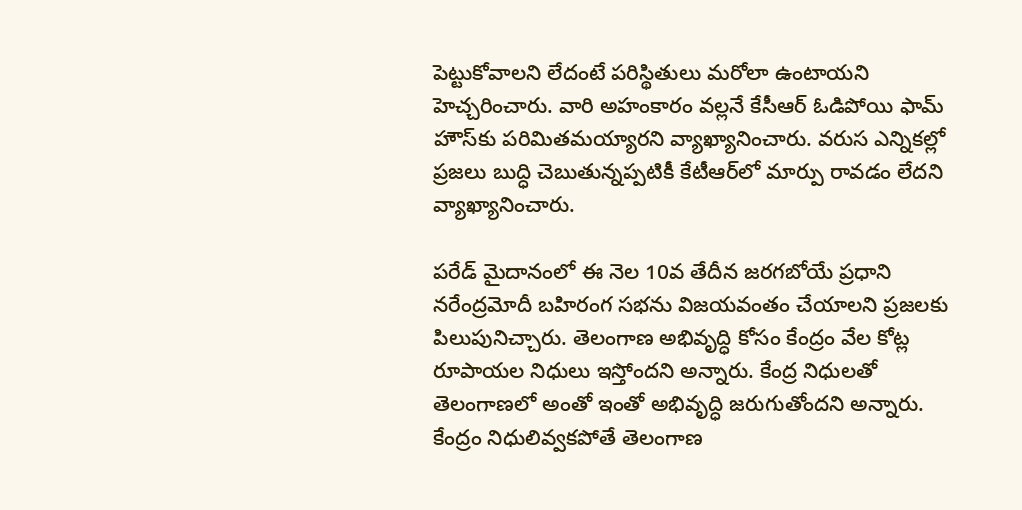పెట్టుకోవాలని లేదంటే పరిస్థితులు మరోలా ఉంటాయని హెచ్చరించారు. వారి అహంకారం వల్లనే కేసీఆర్ ఓడిపోయి ఫామ్ హౌస్‍‌కు పరిమితమయ్యారని వ్యాఖ్యానించారు. వరుస ఎన్నికల్లో ప్రజలు బుద్ధి చెబుతున్నప్పటికీ కేటీఆర్‌లో మార్పు రావడం లేదని వ్యాఖ్యానించారు.

పరేడ్ మైదానంలో ఈ నెల 10వ తేదీన జరగబోయే ప్రధాని నరేంద్రమోదీ బహిరంగ సభను విజయవంతం చేయాలని ప్రజలకు పిలుపునిచ్చారు. తెలంగాణ అభివృద్ధి కోసం కేంద్రం వేల కోట్ల రూపాయల నిధులు ఇస్తోందని అన్నారు. కేంద్ర నిధులతో తెలంగాణలో అంతో ఇంతో అభివృద్ధి జరుగుతోందని అన్నారు. కేంద్రం నిధులివ్వకపోతే తెలంగాణ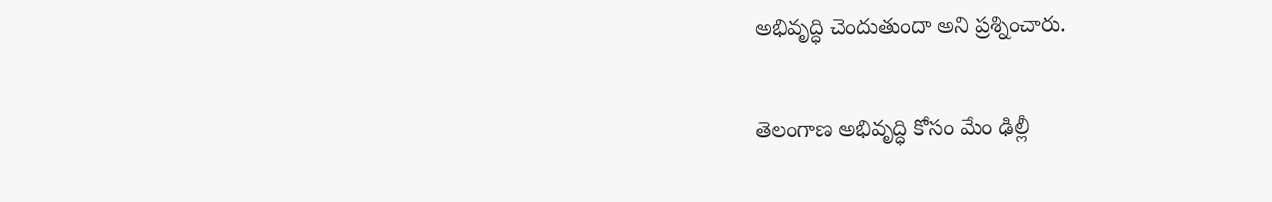అభివృద్ధి చెందుతుందా అని ప్రశ్నించారు.

తెలంగాణ అభివృద్ధి కోసం మేం ఢిల్లీ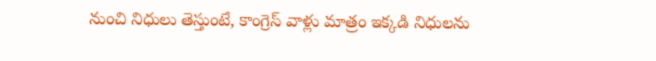నుంచి నిధులు తెస్తుంటే, కాంగ్రెస్ వాళ్లు మాత్రం ఇక్కడి నిధులను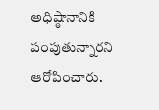అధిష్ఠానానికి పంపుతున్నారని ఆరోపించారు.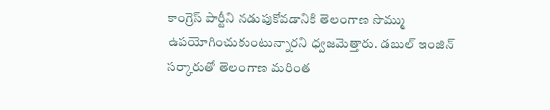కాంగ్రెస్ పార్టీని నడుపుకోవడానికి తెలంగాణ సొమ్ము ఉపయోగించుకుంటున్నారని ధ్వజమెత్తారు. డబుల్ ఇంజిన్ సర్కారుతో తెలంగాణ మరింత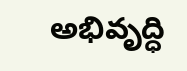అభివృద్ధి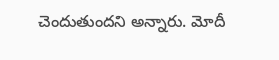చెందుతుందని అన్నారు. మోదీ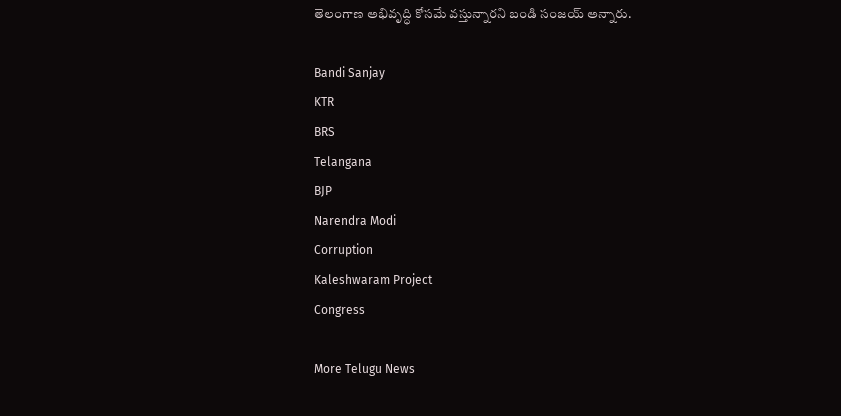తెలంగాణ అభివృద్ధి కోసమే వస్తున్నారని బండి సంజయ్ అన్నారు.

Bandi Sanjay
KTR
BRS
Telangana
BJP
Narendra Modi
Corruption
Kaleshwaram Project
Congress

More Telugu News